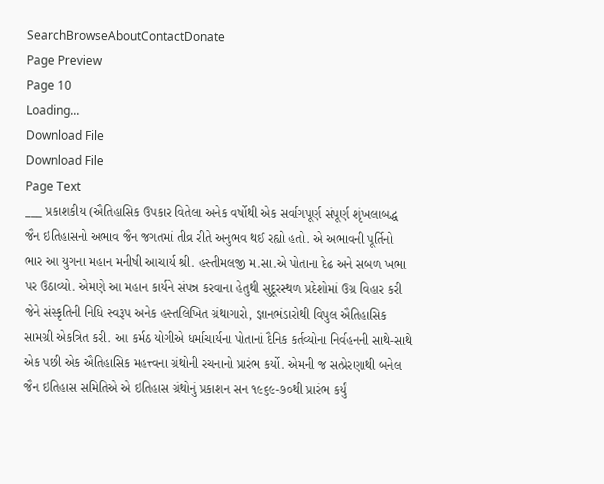SearchBrowseAboutContactDonate
Page Preview
Page 10
Loading...
Download File
Download File
Page Text
___ પ્રકાશકીય (ઐતિહાસિક ઉપકાર વિતેલા અનેક વર્ષોથી એક સર્વાગપૂર્ણ સંપૂર્ણ શૃંખલાબદ્ધ જૈન ઇતિહાસનો અભાવ જૈન જગતમાં તીવ્ર રીતે અનુભવ થઈ રહ્યો હતો. એ અભાવની પૂર્તિનો ભાર આ યુગના મહાન મનીષી આચાર્ય શ્રી. હસ્તીમલજી મ.સા.એ પોતાના દેઢ અને સબળ ખભા પર ઉઠાવ્યો. એમણે આ મહાન કાર્યને સંપન્ન કરવાના હેતુથી સુદૂરસ્થળ પ્રદેશોમાં ઉગ્ર વિહાર કરી જેને સંસ્કૃતિની નિધિ સ્વરૂપ અનેક હસ્તલિખિત ગ્રંથાગારો, જ્ઞાનભંડારોથી વિપુલ ઐતિહાસિક સામગ્રી એકત્રિત કરી. આ કર્મઠ યોગીએ ધર્માચાર્યના પોતાનાં દૈનિક કર્તવ્યોના નિર્વહનની સાથે-સાથે એક પછી એક ઐતિહાસિક મહત્ત્વના ગ્રંથોની રચનાનો પ્રારંભ કર્યો. એમની જ સત્પ્રેરણાથી બનેલ જૈન ઇતિહાસ સમિતિએ એ ઇતિહાસ ગ્રંથોનું પ્રકાશન સન ૧૯૬૯-૭૦થી પ્રારંભ કર્યું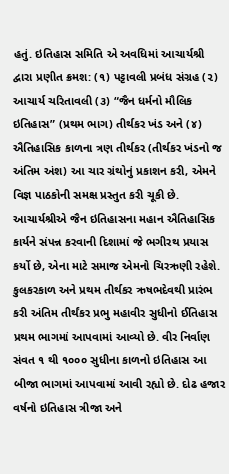હતું. ઇતિહાસ સમિતિ એ અવધિમાં આચાર્યશ્રી દ્વારા પ્રણીત ક્રમશ: (૧) પટ્ટાવલી પ્રબંધ સંગ્રહ (૨) આચાર્ય ચરિતાવલી (૩) “જૈન ધર્મનો મૌલિક ઇતિહાસ” (પ્રથમ ભાગ) તીર્થકર ખંડ અને (૪) ઐતિહાસિક કાળના ત્રણ તીર્થકર (તીર્થકર ખંડનો જ અંતિમ અંશ) આ ચાર ગ્રંથોનું પ્રકાશન કરી, એમને વિજ્ઞ પાઠકોની સમક્ષ પ્રસ્તુત કરી ચૂકી છે. આચાર્યશ્રીએ જૈન ઇતિહાસના મહાન ઐતિહાસિક કાર્યને સંપન્ન કરવાની દિશામાં જે ભગીરથ પ્રયાસ કર્યો છે, એના માટે સમાજ એમનો ચિરઋણી રહેશે. કુલકરકાળ અને પ્રથમ તીર્થકર ઋષભદેવથી પ્રારંભ કરી અંતિમ તીર્થંકર પ્રભુ મહાવીર સુધીનો ઈતિહાસ પ્રથમ ભાગમાં આપવામાં આવ્યો છે. વીર નિર્વાણ સંવત ૧ થી ૧૦૦૦ સુધીના કાળનો ઇતિહાસ આ બીજા ભાગમાં આપવામાં આવી રહ્યો છે. દોઢ હજાર વર્ષનો ઇતિહાસ ત્રીજા અને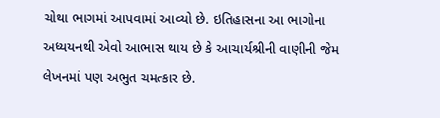ચોથા ભાગમાં આપવામાં આવ્યો છે. ઇતિહાસના આ ભાગોના અધ્યયનથી એવો આભાસ થાય છે કે આચાર્યશ્રીની વાણીની જેમ લેખનમાં પણ અભુત ચમત્કાર છે.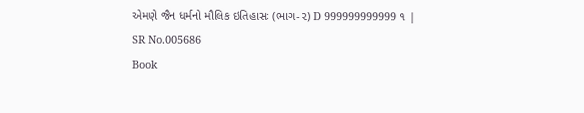એમણે જૈન ધર્મનો મૌલિક ઇતિહાસઃ (ભાગ-૨) D 999999999999 ૧ |
SR No.005686
Book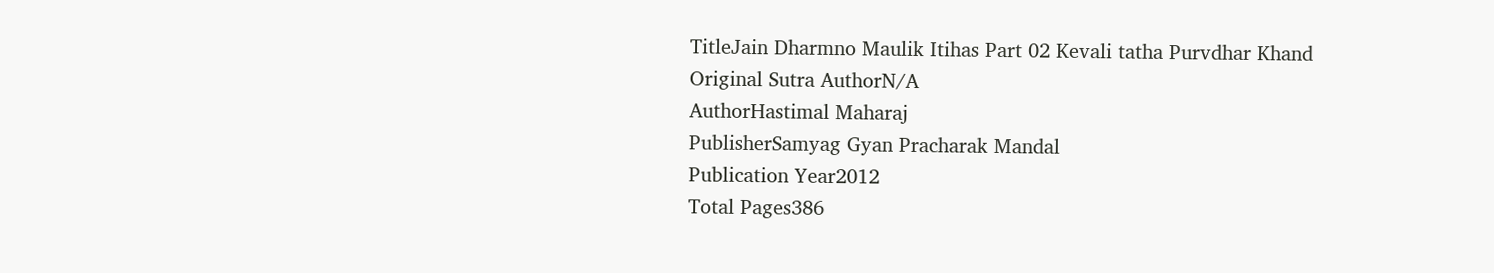TitleJain Dharmno Maulik Itihas Part 02 Kevali tatha Purvdhar Khand
Original Sutra AuthorN/A
AuthorHastimal Maharaj
PublisherSamyag Gyan Pracharak Mandal
Publication Year2012
Total Pages386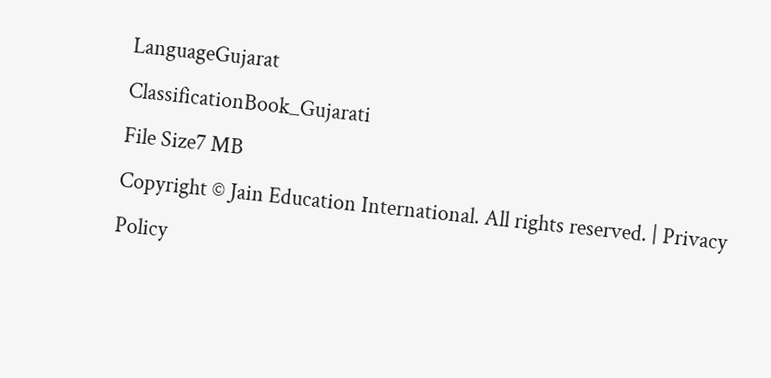LanguageGujarat
ClassificationBook_Gujarati
File Size7 MB
Copyright © Jain Education International. All rights reserved. | Privacy Policy